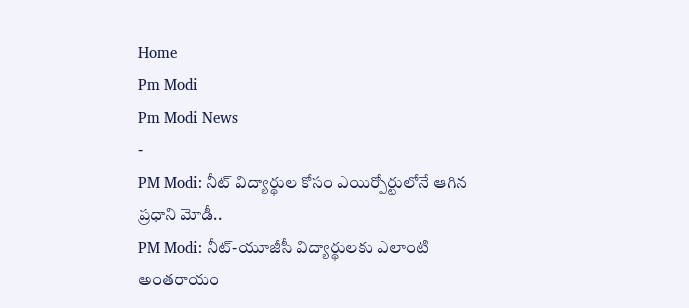Home
Pm Modi
Pm Modi News
-
PM Modi: నీట్ విద్యార్థుల కోసం ఎయిర్పోర్టులోనే ఆగిన ప్రధాని మోడీ..
PM Modi: నీట్-యూజీసీ విద్యార్థులకు ఎలాంటి అంతరాయం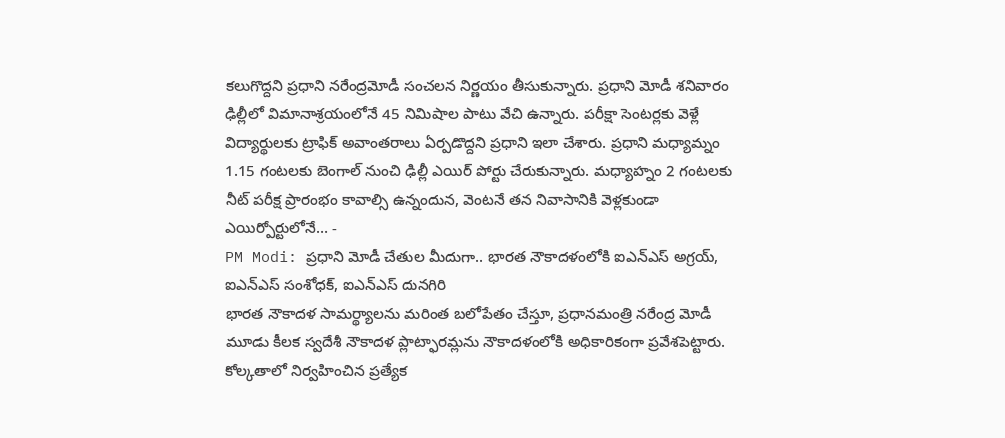కలుగొద్దని ప్రధాని నరేంద్రమోడీ సంచలన నిర్ణయం తీసుకున్నారు. ప్రధాని మోడీ శనివారం ఢిల్లీలో విమానాశ్రయంలోనే 45 నిమిషాల పాటు వేచి ఉన్నారు. పరీక్షా సెంటర్లకు వెళ్లే విద్యార్థులకు ట్రాఫిక్ అవాంతరాలు ఏర్పడొద్దని ప్రధాని ఇలా చేశారు. ప్రధాని మధ్యామ్నం 1.15 గంటలకు బెంగాల్ నుంచి ఢిల్లీ ఎయిర్ పోర్టు చేరుకున్నారు. మధ్యాహ్నం 2 గంటలకు నీట్ పరీక్ష ప్రారంభం కావాల్సి ఉన్నందున, వెంటనే తన నివాసానికి వెళ్లకుండా ఎయిర్పోర్టులోనే… -
PM Modi: ప్రధాని మోడీ చేతుల మీదుగా.. భారత నౌకాదళంలోకి ఐఎన్ఎస్ అగ్రయ్, ఐఎన్ఎస్ సంశోధక్, ఐఎన్ఎస్ దునగిరి
భారత నౌకాదళ సామర్థ్యాలను మరింత బలోపేతం చేస్తూ, ప్రధానమంత్రి నరేంద్ర మోడీ మూడు కీలక స్వదేశీ నౌకాదళ ప్లాట్ఫారమ్లను నౌకాదళంలోకి అధికారికంగా ప్రవేశపెట్టారు. కోల్కతాలో నిర్వహించిన ప్రత్యేక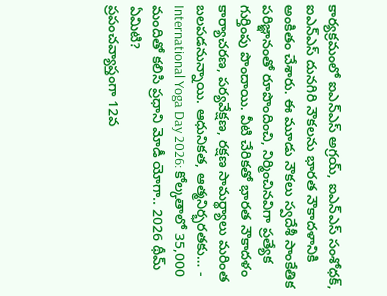కార్యక్రమంలో ఐఎన్ఎస్ అగ్రయ్, ఐఎన్ఎస్ సంశోధక్, ఐఎన్ఎస్ దునగిరి నౌకలను భారత నౌకాదళానికి అంకితం చేశారు. ఈ మూడు నౌకలు స్వదేశీ సాంకేతిక పరిజ్ఞానంతో రూపొందించి, నిర్మించినవిగా ప్రత్యేక గుర్తింపు పొందాయి. వీటి చేరికతో భారత నౌకాదళం కార్యాచరణ, పర్యవేక్షణ, రక్షణ సామర్థ్యాలు మరింత బలపడనున్నాయి. ఆధునికత, ఆత్మనిర్భరతకు… -
International Yoga Day 2026: కోల్కతాలో 35,000 మందితో కలిసి ప్రధాని మోడీ యోగా.. 2026 థీమ్ ఏమిటి?
ప్రపంచవ్యాప్తంగా 12వ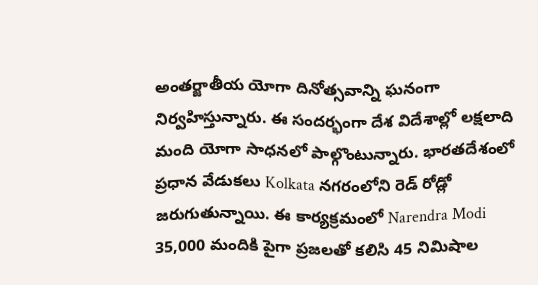అంతర్జాతీయ యోగా దినోత్సవాన్ని ఘనంగా నిర్వహిస్తున్నారు. ఈ సందర్భంగా దేశ విదేశాల్లో లక్షలాది మంది యోగా సాధనలో పాల్గొంటున్నారు. భారతదేశంలో ప్రధాన వేడుకలు Kolkata నగరంలోని రెడ్ రోడ్లో జరుగుతున్నాయి. ఈ కార్యక్రమంలో Narendra Modi 35,000 మందికి పైగా ప్రజలతో కలిసి 45 నిమిషాల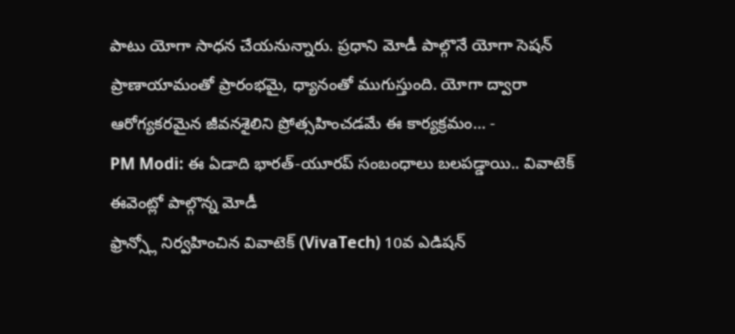పాటు యోగా సాధన చేయనున్నారు. ప్రధాని మోడీ పాల్గొనే యోగా సెషన్ ప్రాణాయామంతో ప్రారంభమై, ధ్యానంతో ముగుస్తుంది. యోగా ద్వారా ఆరోగ్యకరమైన జీవనశైలిని ప్రోత్సహించడమే ఈ కార్యక్రమం… -
PM Modi: ఈ ఏడాది భారత్-యూరప్ సంబంధాలు బలపడ్డాయి.. వివాటెక్ ఈవెంట్లో పాల్గొన్న మోడీ
ఫ్రాన్స్లో నిర్వహించిన వివాటెక్ (VivaTech) 10వ ఎడిషన్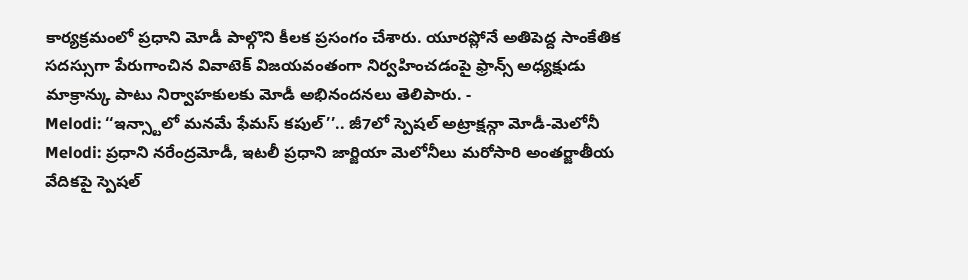కార్యక్రమంలో ప్రధాని మోడీ పాల్గొని కీలక ప్రసంగం చేశారు. యూరప్లోనే అతిపెద్ద సాంకేతిక సదస్సుగా పేరుగాంచిన వివాటెక్ విజయవంతంగా నిర్వహించడంపై ఫ్రాన్స్ అధ్యక్షుడు మాక్రాన్కు పాటు నిర్వాహకులకు మోడీ అభినందనలు తెలిపారు. -
Melodi: ‘‘ఇన్స్టాలో మనమే ఫేమస్ కపుల్’’.. జీ7లో స్పెషల్ అట్రాక్షన్గా మోడీ-మెలోనీ
Melodi: ప్రధాని నరేంద్రమోడీ, ఇటలీ ప్రధాని జార్జియా మెలోనీలు మరోసారి అంతర్జాతీయ వేదికపై స్పెషల్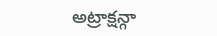అట్రాక్షన్గా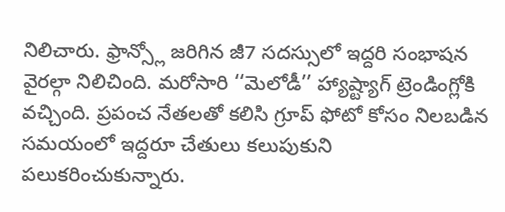నిలిచారు. ఫ్రాన్స్లో జరిగిన జీ7 సదస్సులో ఇద్దరి సంభాషన వైరల్గా నిలిచింది. మరోసారి ‘‘మెలోడీ’’ హ్యాష్ట్యాగ్ ట్రెండింగ్లోకి వచ్చింది. ప్రపంచ నేతలతో కలిసి గ్రూప్ ఫోటో కోసం నిలబడిన సమయంలో ఇద్దరూ చేతులు కలుపుకుని పలుకరించుకున్నారు.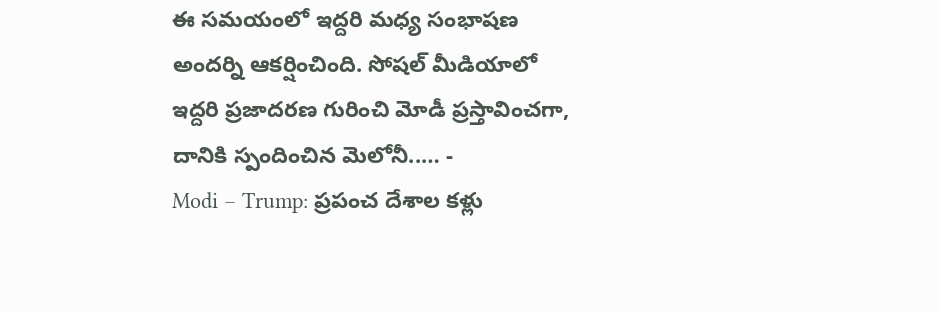ఈ సమయంలో ఇద్దరి మధ్య సంభాషణ అందర్ని ఆకర్షించింది. సోషల్ మీడియాలో ఇద్దరి ప్రజాదరణ గురించి మోడీ ప్రస్తావించగా, దానికి స్పందించిన మెలోనీ..… -
Modi – Trump: ప్రపంచ దేశాల కళ్లు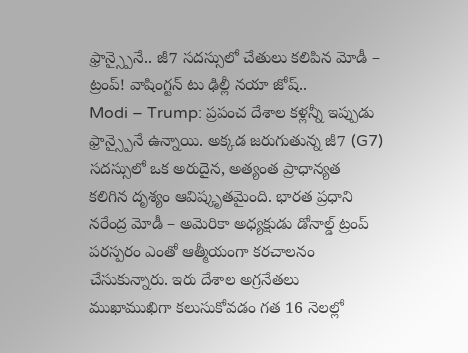ఫ్రాన్స్పైనే.. జీ7 సదస్సులో చేతులు కలిపిన మోడీ – ట్రంప్! వాషింగ్టన్ టు ఢిల్లీ నయా జోష్..
Modi – Trump: ప్రపంచ దేశాల కళ్లన్నీ ఇప్పుడు ఫ్రాన్స్పైనే ఉన్నాయి. అక్కడ జరుగుతున్న జీ7 (G7) సదస్సులో ఒక అరుదైన, అత్యంత ప్రాధాన్యత కలిగిన దృశ్యం ఆవిష్కృతమైంది. భారత ప్రధాని నరేంద్ర మోడీ – అమెరికా అధ్యక్షుడు డోనాల్డ్ ట్రంప్ పరస్పరం ఎంతో ఆత్మీయంగా కరచాలనం చేసుకున్నారు. ఇరు దేశాల అగ్రనేతలు ముఖాముఖిగా కలుసుకోవడం గత 16 నెలల్లో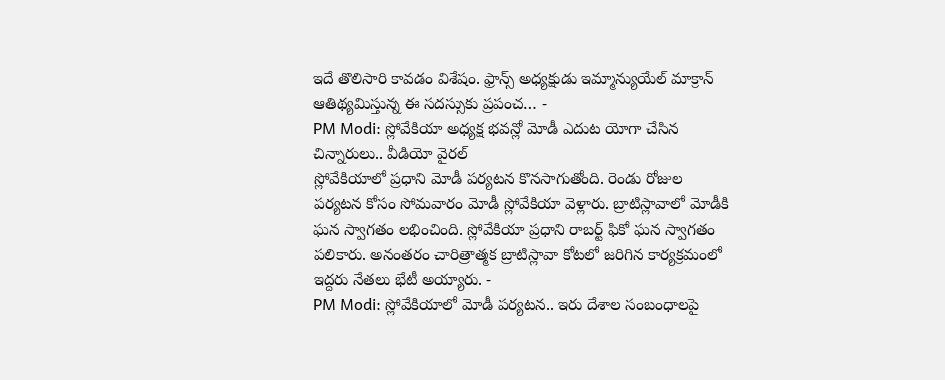ఇదే తొలిసారి కావడం విశేషం. ఫ్రాన్స్ అధ్యక్షుడు ఇమ్మాన్యుయేల్ మాక్రాన్ ఆతిథ్యమిస్తున్న ఈ సదస్సుకు ప్రపంచ… -
PM Modi: స్లోవేకియా అధ్యక్ష భవన్లో మోడీ ఎదుట యోగా చేసిన చిన్నారులు.. వీడియో వైరల్
స్లోవేకియాలో ప్రధాని మోడీ పర్యటన కొనసాగుతోంది. రెండు రోజుల పర్యటన కోసం సోమవారం మోడీ స్లోవేకియా వెళ్లారు. బ్రాటిస్లావాలో మోడీకి ఘన స్వాగతం లభించింది. స్లోవేకియా ప్రధాని రాబర్ట్ ఫికో ఘన స్వాగతం పలికారు. అనంతరం చారిత్రాత్మక బ్రాటిస్లావా కోటలో జరిగిన కార్యక్రమంలో ఇద్దరు నేతలు భేటీ అయ్యారు. -
PM Modi: స్లోవేకియాలో మోడీ పర్యటన.. ఇరు దేశాల సంబంధాలపై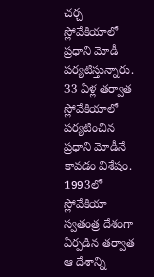చర్చ
స్లోవేకియాలో ప్రధాని మోడీ పర్యటిస్తున్నారు. 33 ఏళ్ల తర్వాత స్లోవేకియాలో పర్యటించిన ప్రధాని మోడీనే కావడం విశేషం. 1993లో స్లోవేకియా స్వతంత్ర దేశంగా ఏర్పడిన తర్వాత ఆ దేశాన్ని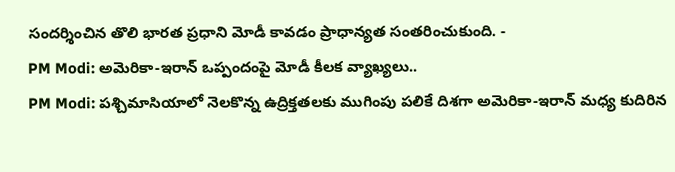సందర్శించిన తొలి భారత ప్రధాని మోడీ కావడం ప్రాధాన్యత సంతరించుకుంది. -
PM Modi: అమెరికా-ఇరాన్ ఒప్పందంపై మోడీ కీలక వ్యాఖ్యలు..
PM Modi: పశ్చిమాసియాలో నెలకొన్న ఉద్రిక్తతలకు ముగింపు పలికే దిశగా అమెరికా-ఇరాన్ మధ్య కుదిరిన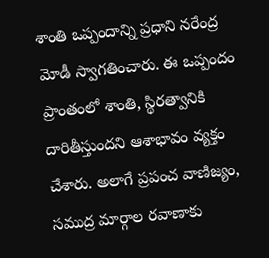శాంతి ఒప్పందాన్ని ప్రధాని నరేంద్ర మోడీ స్వాగతించారు. ఈ ఒప్పందం ప్రాంతంలో శాంతి, స్థిరత్వానికి దారితీస్తుందని ఆశాభావం వ్యక్తం చేశారు. అలాగే ప్రపంచ వాణిజ్యం, సముద్ర మార్గాల రవాణాకు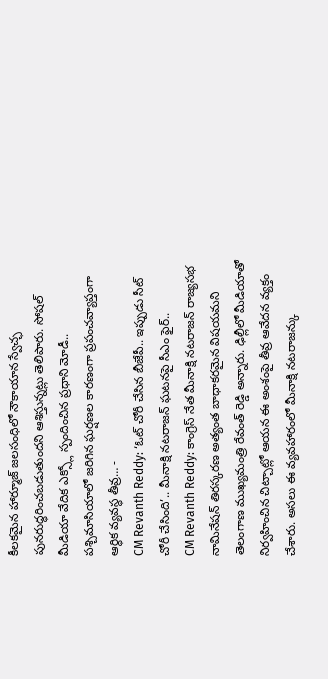కీలకమైన హార్మూజ్ జలసంధిలో నౌకాయాన స్వేచ్ఛ పునరుద్ధరించబడుతుందని ఆశిస్తున్నట్లు తెలిపారు. సోషల్ మీడియా వేదిక ఎక్స్లో స్పందించిన ప్రధాని మోడీ.. పశ్చిమాసియాలో జరిగిన ఘర్షణల కారణంగా ప్రపంచవ్యాప్తంగా ఆర్థిక వ్యవస్థ తీవ్ర… -
CM Revanth Reddy: ‘ఓట్ చోరీ చేసిన బీజేపీ.. ఇప్పుడు సీట్ చోరీ చేసింది’.. మీనాక్షి నటరాజన్ ఘటనపై సీఎం ఫైర్..
CM Revanth Reddy: కాంగ్రెస్ నేత మీనాక్షి నటరాజన్ రాజ్యసభ నామినేషన్ తిరస్కరణ అత్యంత బాధాకరమైన విషయమని తెలంగాణ ముఖ్యమంత్రి రేవంత్ రెడ్డి అన్నారు. ఢిల్లీలో మీడియాతో నిర్వహించిన చిట్చాట్లో ఆయన ఈ అంశంపై తీవ్ర ఆవేదన వ్యక్తం చేశారు. అసలు ఈ వ్యవహారంలో మీనాక్షి నటరాజన్కు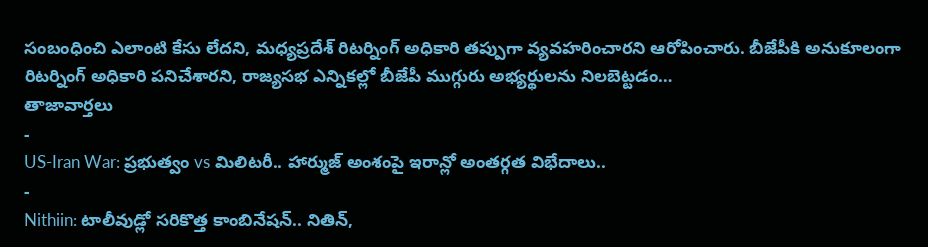సంబంధించి ఎలాంటి కేసు లేదని, మధ్యప్రదేశ్ రిటర్నింగ్ అధికారి తప్పుగా వ్యవహరించారని ఆరోపించారు. బీజేపీకి అనుకూలంగా రిటర్నింగ్ అధికారి పనిచేశారని, రాజ్యసభ ఎన్నికల్లో బీజేపీ ముగ్గురు అభ్యర్థులను నిలబెట్టడం…
తాజావార్తలు
-
US-Iran War: ప్రభుత్వం vs మిలిటరీ.. హార్ముజ్ అంశంపై ఇరాన్లో అంతర్గత విభేదాలు..
-
Nithiin: టాలీవుడ్లో సరికొత్త కాంబినేషన్.. నితిన్,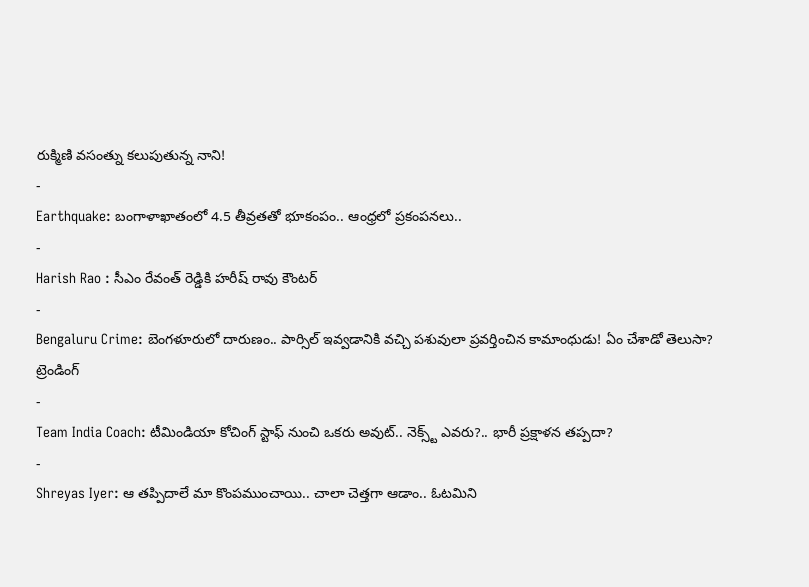రుక్మిణి వసంత్ను కలుపుతున్న నాని!
-
Earthquake: బంగాళాఖాతంలో 4.5 తీవ్రతతో భూకంపం.. ఆంధ్రలో ప్రకంపనలు..
-
Harish Rao : సీఎం రేవంత్ రెడ్డికి హరీష్ రావు కౌంటర్
-
Bengaluru Crime: బెంగళూరులో దారుణం.. పార్సిల్ ఇవ్వడానికి వచ్చి పశువులా ప్రవర్తించిన కామాంధుడు! ఏం చేశాడో తెలుసా?
ట్రెండింగ్
-
Team India Coach: టీమిండియా కోచింగ్ స్టాఫ్ నుంచి ఒకరు అవుట్.. నెక్స్ట్ ఎవరు?.. భారీ ప్రక్షాళన తప్పదా?
-
Shreyas Iyer: ఆ తప్పిదాలే మా కొంపముంచాయి.. చాలా చెత్తగా ఆడాం.. ఓటమిని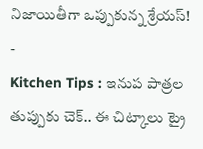నిజాయితీగా ఒప్పుకున్న శ్రేయస్!
-
Kitchen Tips : ఇనుప పాత్రల తుప్పుకు చెక్.. ఈ చిట్కాలు ట్రై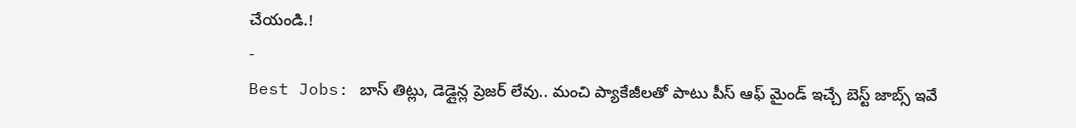చేయండి.!
-
Best Jobs: బాస్ తిట్లు, డెడ్లైన్ల ప్రెజర్ లేవు.. మంచి ప్యాకేజీలతో పాటు పీస్ ఆఫ్ మైండ్ ఇచ్చే బెస్ట్ జాబ్స్ ఇవే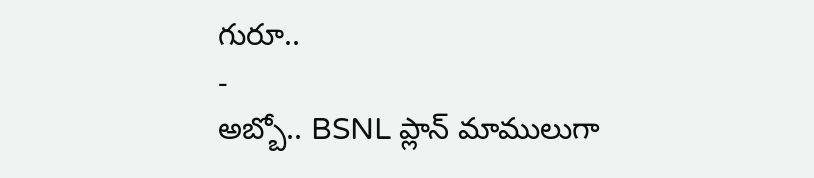గురూ..
-
అబ్బో.. BSNL ప్లాన్ మాములుగా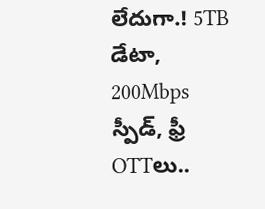లేదుగా.! 5TB డేటా, 200Mbps స్పీడ్, ఫ్రీ OTTలు..